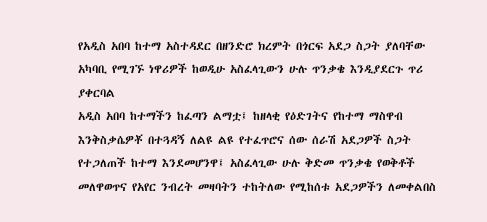የአዲስ አበባ ከተማ አስተዳደር በዘንድሮ ክረምት በጎርፍ አደጋ ስጋት ያለባቸው አካባቢ የሚገኙ ነዋሪዎች ከወዲሁ አስፈላጊውን ሁሉ ጥንቃቄ እንዲያደርጉ ጥሪ ያቀርባል
አዲስ አበባ ከተማችን ከፈጣን ልማቷ፤ ከዘላቂ የዕድገትና የከተማ ማስዋብ እንቅስቃሴዎቾ በተጓዳኝ ለልዩ ልዩ የተፈጥሮና ሰው ሰራሽ አደጋዎች ስጋት የተጋለጠች ከተማ እንደመሆንዋ፤ አስፈላጊው ሁሉ ቅድመ ጥንቃቄ የወቅቶች መለዋወጥና የአየር ንብረት መዛባትን ተከትለው የሚከሰቱ አደጋዎችን ለመቀልበስ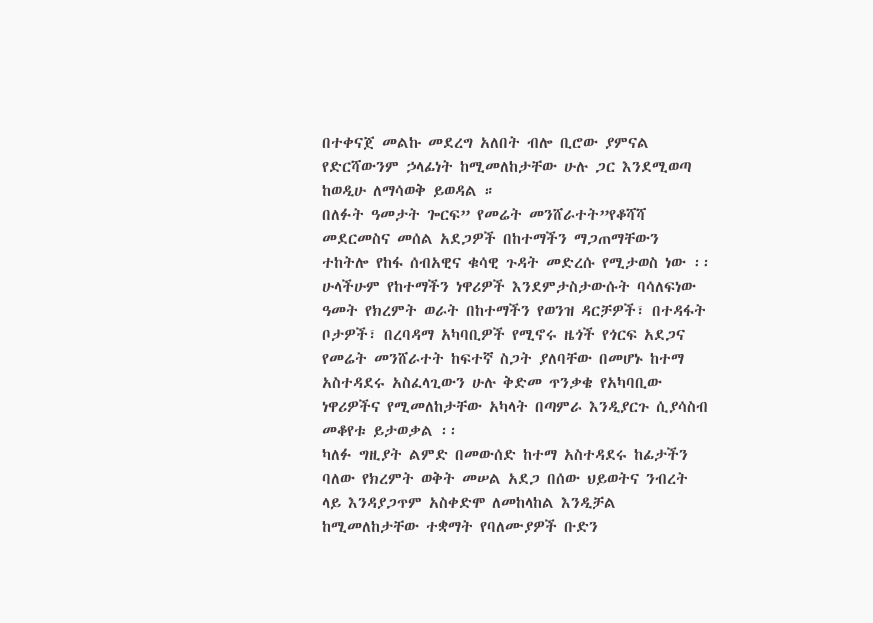በተቀናጀ መልኩ መደረግ አለበት ብሎ ቢሮው ያምናል የድርሻውንም ኃላፊነት ከሚመለከታቸው ሁሉ ጋር እንደሚወጣ ከወዲሁ ለማሳወቅ ይወዳል ።
በለፉት ዓመታት ጐርፍ” የመሬት መንሸራተት”የቆሻሻ መደርመስና መሰል አደጋዎች በከተማችን ማጋጠማቸውን ተከትሎ የከፋ ሰብአዊና ቁሳዊ ጉዳት መድረሱ የሚታወስ ነው ፡፡ ሁላችሁም የከተማችን ነዋሪዎች እንደምታስታውሱት ባሳለፍነው ዓመት የክረምት ወራት በከተማችን የወንዝ ዳርቻዎች፣ በተዳፋት ቦታዎች፣ በረባዳማ አካባቢዎች የሚኖሩ ዜጎች የጎርፍ አደጋና የመሬት መንሸራተት ከፍተኛ ስጋት ያለባቸው በመሆኑ ከተማ አስተዳደሩ አስፈላጊውን ሁሉ ቅድመ ጥንቃቄ የአካባቢው ነዋሪዎችና የሚመለከታቸው አካላት በጣምራ እንዲያርጉ ሲያሳስብ መቆየቱ ይታወቃል ፡፡
ካለፉ ግዚያት ልምድ በመውሰድ ከተማ አስተዳደሩ ከፊታችን ባለው የክረምት ወቅት መሠል አደጋ በሰው ህይወትና ንብረት ላይ እንዳያጋጥም አስቀድሞ ለመከላከል እንዲቻል ከሚመለከታቸው ተቋማት የባለሙያዎች ቡድን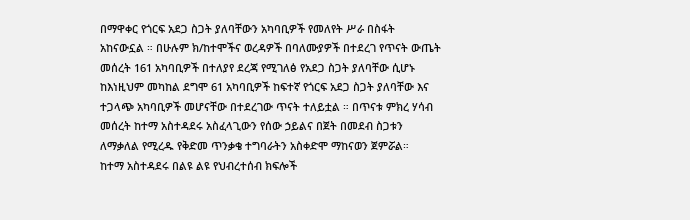በማዋቀር የጎርፍ አደጋ ስጋት ያለባቸውን አካባቢዎች የመለየት ሥራ በስፋት አከናውኗል ። በሁሉም ክ/ከተሞችና ወረዳዎች በባለሙያዎች በተደረገ የጥናት ውጤት መሰረት 161 አካባቢዎች በተለያየ ደረጃ የሚገለፅ የአደጋ ስጋት ያለባቸው ሲሆኑ ከእነዚህም መካከል ደግሞ 61 አካባቢዎች ከፍተኛ የጎርፍ አደጋ ስጋት ያለባቸው እና ተጋላጭ አካባቢዎች መሆናቸው በተደረገው ጥናት ተለይቷል ። በጥናቱ ምክረ ሃሳብ መሰረት ከተማ አስተዳደሩ አስፈላጊውን የሰው ኃይልና በጀት በመደብ ስጋቱን ለማቃለል የሚረዱ የቅድመ ጥንቃቄ ተግባራትን አስቀድሞ ማከናወን ጀምሯል።
ከተማ አስተዳደሩ በልዩ ልዩ የህብረተሰብ ክፍሎች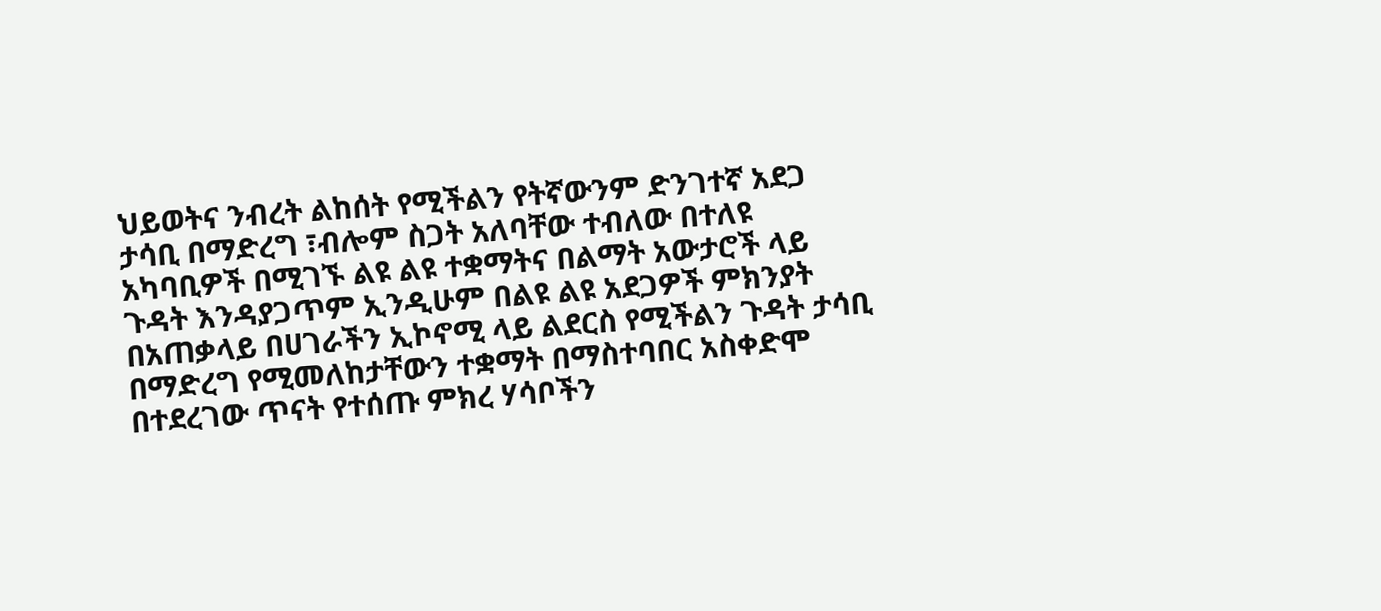ህይወትና ንብረት ልከሰት የሚችልን የትኛውንም ድንገተኛ አደጋ ታሳቢ በማድረግ ፣ብሎም ስጋት አለባቸው ተብለው በተለዩ አካባቢዎች በሚገኙ ልዩ ልዩ ተቋማትና በልማት አውታሮች ላይ ጉዳት እንዳያጋጥም ኢንዲሁም በልዩ ልዩ አደጋዎች ምክንያት በአጠቃላይ በሀገራችን ኢኮኖሚ ላይ ልደርስ የሚችልን ጉዳት ታሳቢ በማድረግ የሚመለከታቸውን ተቋማት በማስተባበር አስቀድሞ በተደረገው ጥናት የተሰጡ ምክረ ሃሳቦችን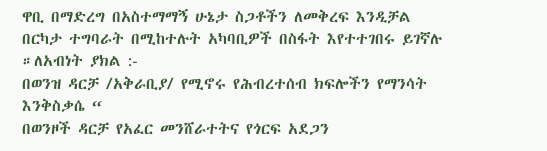ዋቢ በማድረግ በአስተማማኝ ሁኔታ ስጋቶችን ለመቅረፍ እንዲቻል በርካታ ተግባራት በሚከተሉት አካባቢዎች በስፋት እየተተገበሩ ይገኛሉ ።ለአብነት ያክል :-
በወንዝ ዳርቻ /አቅራቢያ/ የሚኖሩ የሕብረተሰብ ክፍሎችን የማንሳት እንቅስቃሴ “
በወንዞች ዳርቻ የአፈር መንሸራተትና የጎርፍ አደጋን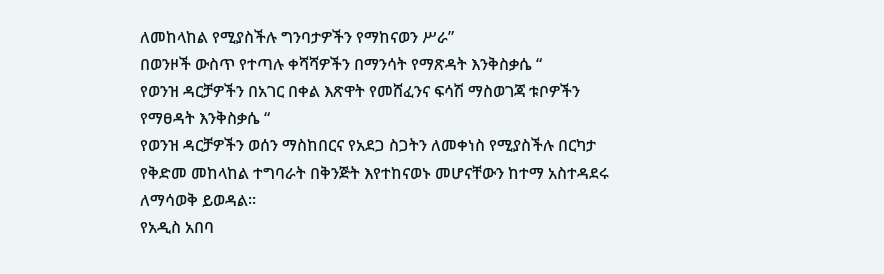ለመከላከል የሚያስችሉ ግንባታዎችን የማከናወን ሥራ”
በወንዞች ውስጥ የተጣሉ ቀሻሻዎችን በማንሳት የማጽዳት እንቅስቃሴ “
የወንዝ ዳርቻዎችን በአገር በቀል እጽዋት የመሸፈንና ፍሳሽ ማስወገጃ ቱቦዎችን የማፀዳት እንቅስቃሴ “
የወንዝ ዳርቻዎችን ወሰን ማስከበርና የአደጋ ስጋትን ለመቀነስ የሚያስችሉ በርካታ የቅድመ መከላከል ተግባራት በቅንጅት እየተከናወኑ መሆናቸውን ከተማ አስተዳደሩ ለማሳወቅ ይወዳል።
የአዲስ አበባ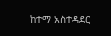ከተማ አስተዳደር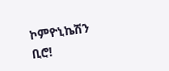ኮምዮኒኬሽን ቢሮ!